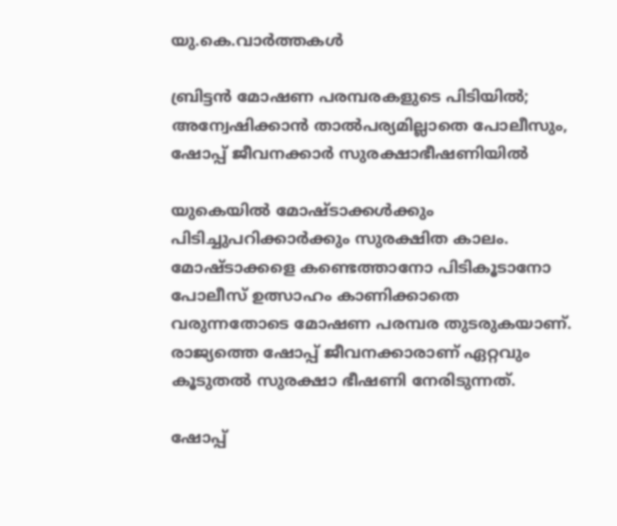യു.കെ.വാര്‍ത്തകള്‍

ബ്രിട്ടന്‍ മോഷണ പരമ്പരകളുടെ പിടിയില്‍; അന്വേഷിക്കാന്‍ താല്‍പര്യമില്ലാതെ പോലീസും, ഷോപ്പ് ജീവനക്കാര്‍ സുരക്ഷാഭീഷണിയില്‍

യുകെയില്‍ മോഷ്ടാക്കള്‍ക്കും പിടിച്ചുപറിക്കാര്‍ക്കും സുരക്ഷിത കാലം. മോഷ്ടാക്കളെ കണ്ടെത്താനോ പിടികൂടാനോ പോലീസ് ഉത്സാഹം കാണിക്കാതെ വരുന്നതോടെ മോഷണ പരമ്പര തുടരുകയാണ്. രാജ്യത്തെ ഷോപ്പ് ജീവനക്കാരാണ് ഏറ്റവും കൂടുതല്‍ സുരക്ഷാ ഭീഷണി നേരിടുന്നത്.

ഷോപ്പ്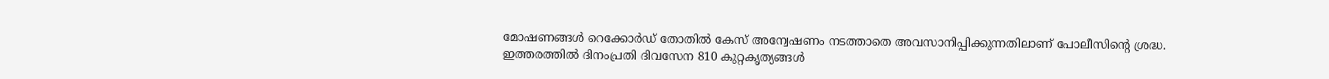മോഷണങ്ങള്‍ റെക്കോര്‍ഡ് തോതില്‍ കേസ് അന്വേഷണം നടത്താതെ അവസാനിപ്പിക്കുന്നതിലാണ് പോലീസിന്റെ ശ്രദ്ധ. ഇത്തരത്തില്‍ ദിനംപ്രതി ദിവസേന 810 കുറ്റകൃത്യങ്ങള്‍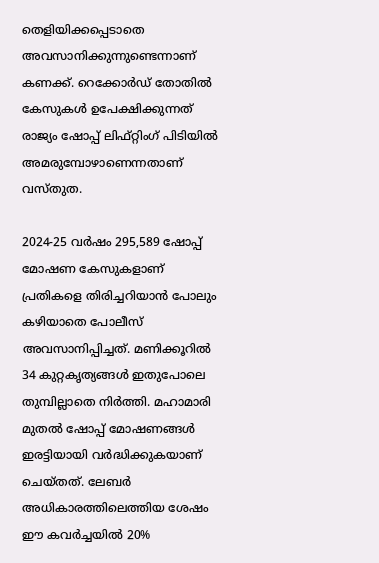തെളിയിക്കപ്പെടാതെ അവസാനിക്കുന്നുണ്ടെന്നാണ് കണക്ക്. റെക്കോര്‍ഡ് തോതില്‍ കേസുകള്‍ ഉപേക്ഷിക്കുന്നത് രാജ്യം ഷോപ്പ് ലിഫ്റ്റിംഗ് പിടിയില്‍ അമരുമ്പോഴാണെന്നതാണ് വസ്തുത.

2024-25 വര്‍ഷം 295,589 ഷോപ്പ് മോഷണ കേസുകളാണ് പ്രതികളെ തിരിച്ചറിയാന്‍ പോലും കഴിയാതെ പോലീസ് അവസാനിപ്പിച്ചത്. മണിക്കൂറില്‍ 34 കുറ്റകൃത്യങ്ങള്‍ ഇതുപോലെ തുമ്പില്ലാതെ നിര്‍ത്തി. മഹാമാരി മുതല്‍ ഷോപ്പ് മോഷണങ്ങള്‍ ഇരട്ടിയായി വര്‍ദ്ധിക്കുകയാണ് ചെയ്തത്. ലേബര്‍ അധികാരത്തിലെത്തിയ ശേഷം ഈ കവര്‍ച്ചയില്‍ 20%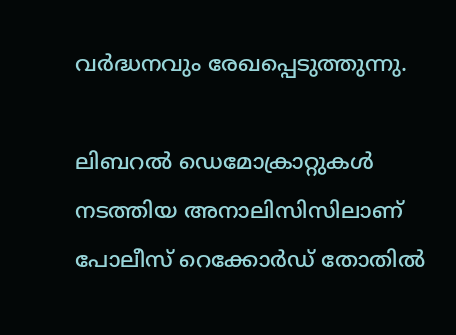വര്‍ദ്ധനവും രേഖപ്പെടുത്തുന്നു.

ലിബറല്‍ ഡെമോക്രാറ്റുകള്‍ നടത്തിയ അനാലിസിസിലാണ് പോലീസ് റെക്കോര്‍ഡ് തോതില്‍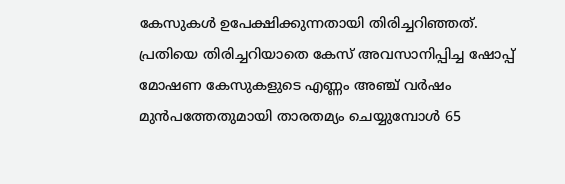കേസുകള്‍ ഉപേക്ഷിക്കുന്നതായി തിരിച്ചറിഞ്ഞത്. പ്രതിയെ തിരിച്ചറിയാതെ കേസ് അവസാനിപ്പിച്ച ഷോപ്പ് മോഷണ കേസുകളുടെ എണ്ണം അഞ്ച് വര്‍ഷം മുന്‍പത്തേതുമായി താരതമ്യം ചെയ്യുമ്പോള്‍ 65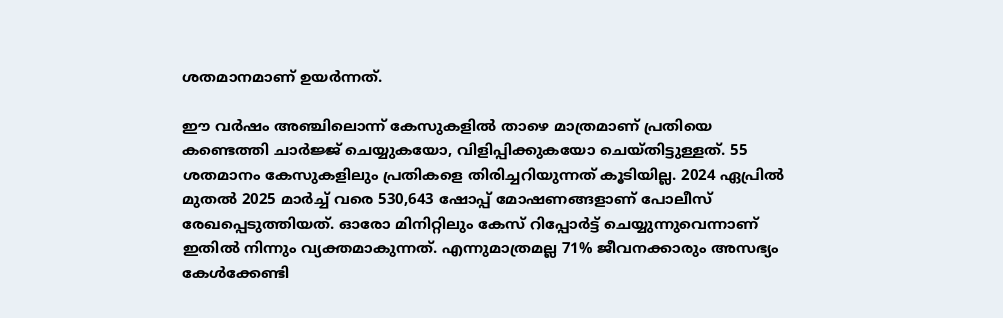ശതമാനമാണ് ഉയര്‍ന്നത്.

ഈ വര്‍ഷം അഞ്ചിലൊന്ന് കേസുകളില്‍ താഴെ മാത്രമാണ് പ്രതിയെ കണ്ടെത്തി ചാര്‍ജ്ജ് ചെയ്യുകയോ, വിളിപ്പിക്കുകയോ ചെയ്തിട്ടുള്ളത്. 55 ശതമാനം കേസുകളിലും പ്രതികളെ തിരിച്ചറിയുന്നത് കൂടിയില്ല. 2024 ഏപ്രില്‍ മുതല്‍ 2025 മാര്‍ച്ച് വരെ 530,643 ഷോപ്പ് മോഷണങ്ങളാണ് പോലീസ് രേഖപ്പെടുത്തിയത്. ഓരോ മിനിറ്റിലും കേസ് റിപ്പോര്‍ട്ട് ചെയ്യുന്നുവെന്നാണ് ഇതില്‍ നിന്നും വ്യക്തമാകുന്നത്. എന്നുമാത്രമല്ല 71% ജീവനക്കാരും അസഭ്യം കേള്‍ക്കേണ്ടി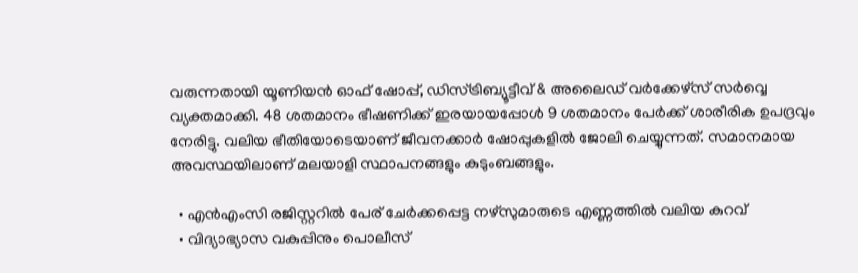വരുന്നതായി യൂണിയന്‍ ഓഫ് ഷോപ്പ്, ഡിസ്ട്രിബ്യൂട്ടീവ് & അലൈഡ് വര്‍ക്കേഴ്‌സ് സര്‍വ്വെ വ്യക്തമാക്കി. 48 ശതമാനം ഭീഷണിക്ക് ഇരയായപ്പോള്‍ 9 ശതമാനം പേര്‍ക്ക് ശാരീരിക ഉപദ്രവും നേരിട്ടു. വലിയ ഭീതിയോടെയാണ് ജീവനക്കാര്‍ ഷോപ്പുകളില്‍ ജോലി ചെയ്യുന്നത്. സമാനമായ അവസ്ഥയിലാണ് മലയാളി സ്ഥാപനങ്ങളും കുടുംബങ്ങളും.

  • എന്‍എംസി രജിസ്റ്ററില്‍ പേര് ചേര്‍ക്കപ്പെട്ട നഴ്സുമാരുടെ എണ്ണത്തില്‍ വലിയ കുറവ്
  • വിദ്യാഭ്യാസ വകുപ്പിനും പൊലീസ്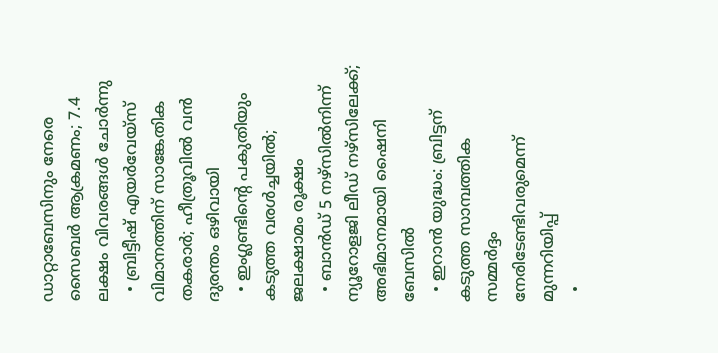ഡാറ്റാബേസിനും നേരെ സൈബര്‍ ആക്രമണം; 7.4 ലക്ഷം വിവരങ്ങള്‍ ചോര്‍ന്നു
  • ബ്രിട്ടീഷ് എയര്‍വേയ്‌സ് വിമാനത്തിന് സാങ്കേതിക തകരാര്‍; ഹീത്രൂവില്‍ വന്‍ ദുരന്തം ഒഴിവായി
  • ഇംഗ്ലണ്ടിന്റെ പകുതിയും കടുത്ത വരള്‍ച്ചയില്‍; ജലക്ഷാമം രൂക്ഷം
  • ബാന്‍ഡ് 5 നഴ്‌സില്‍നിന്ന് ന്യൂറോളജി ലീഡ് നഴ്‌സിലേക്ക്; അഭിമാനമായി ഷൈനി ബേസില്‍
  • ഇറാന്‍ യുദ്ധം: ബ്രിട്ടന് കടുത്ത സാമ്പത്തിക സമ്മര്‍ദ്ദം നേരിടേണ്ടിവരുമെന്ന് മുന്നറിയിപ്പ്
  •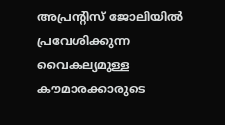അപ്രന്റിസ് ജോലിയില്‍ പ്രവേശിക്കുന്ന വൈകല്യമുള്ള കൗമാരക്കാരുടെ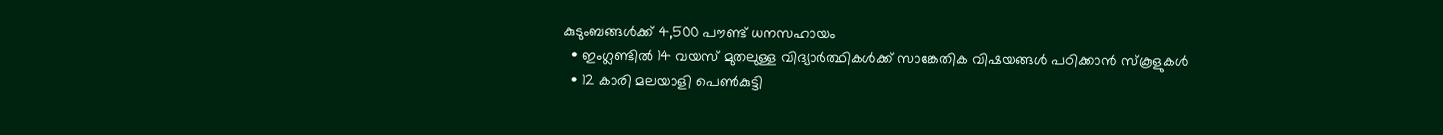കുടുംബങ്ങള്‍ക്ക് 4,500 പൗണ്ട് ധനസഹായം
  • ഇംഗ്ലണ്ടില്‍ 14 വയസ് മുതലുള്ള വിദ്യാര്‍ത്ഥികള്‍ക്ക് സാങ്കേതിക വിഷയങ്ങള്‍ പഠിക്കാന്‍ സ്കൂളുകള്‍
  • 12 കാരി മലയാളി പെണ്‍കുട്ടി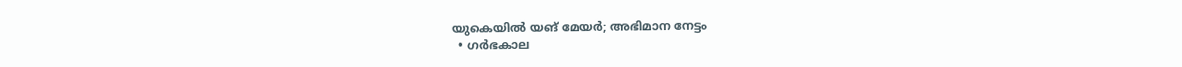യുകെയില്‍ യങ് മേയര്‍; അഭിമാന നേട്ടം
  • ഗര്‍ഭകാല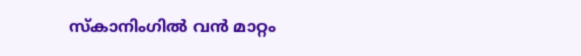സ്കാനിംഗില്‍ വന്‍ മാറ്റം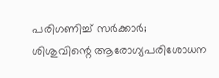പരിഗണിച്ച് സര്‍ക്കാര്‍; ശിശുവിന്റെ ആരോഗ്യപരിശോധന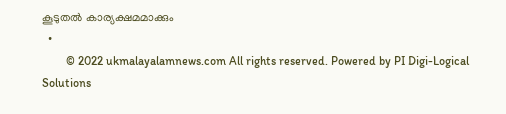കൂടുതല്‍ കാര്യക്ഷമമാക്കും
  •
        © 2022 ukmalayalamnews.com All rights reserved. Powered by PI Digi-Logical Solutions